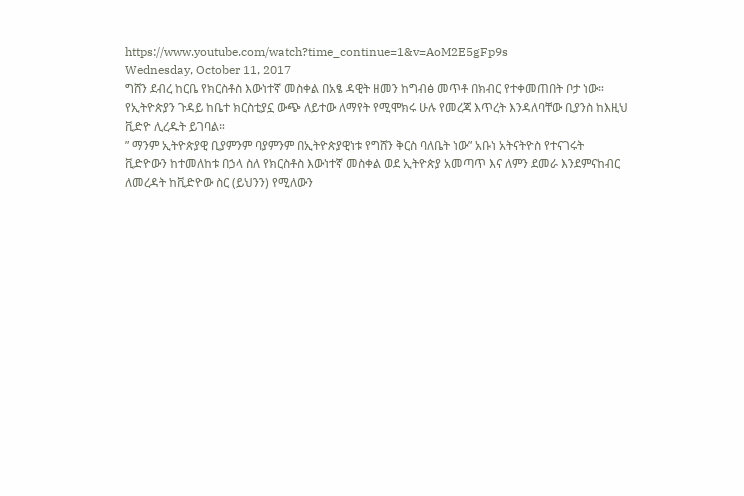https://www.youtube.com/watch?time_continue=1&v=AoM2E5gFp9s
Wednesday, October 11, 2017
ግሸን ደብረ ከርቤ የክርስቶስ እውነተኛ መስቀል በአፄ ዳዊት ዘመን ከግብፅ መጥቶ በክብር የተቀመጠበት ቦታ ነው። የኢትዮጵያን ጉዳይ ከቤተ ክርስቲያኗ ውጭ ለይተው ለማየት የሚሞክሩ ሁሉ የመረጃ እጥረት እንዳለባቸው ቢያንስ ከእዚህ ቪድዮ ሊረዱት ይገባል።
” ማንም ኢትዮጵያዊ ቢያምንም ባያምንም በኢትዮጵያዊነቱ የግሸን ቅርስ ባለቤት ነው” አቡነ አትናትዮስ የተናገሩት
ቪድዮውን ከተመለከቱ በኃላ ስለ የክርስቶስ እውነተኛ መስቀል ወደ ኢትዮጵያ አመጣጥ እና ለምን ደመራ እንደምናከብር ለመረዳት ከቪድዮው ስር (ይህንን) የሚለውን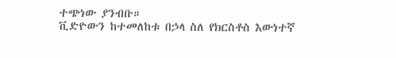ተጭነው ያንብቡ።
ቪድዮውን ከተመለከቱ በኃላ ስለ የክርስቶስ እውነተኛ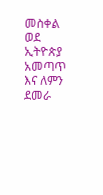መስቀል ወደ ኢትዮጵያ አመጣጥ እና ለምን ደመራ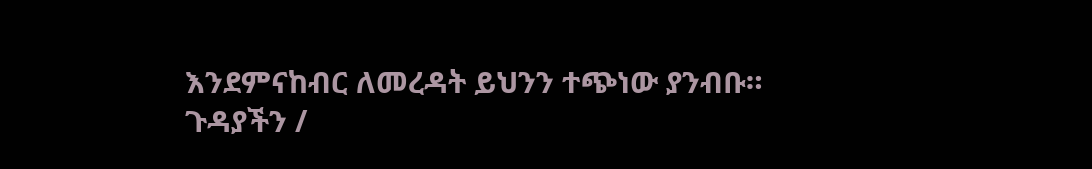እንደምናከብር ለመረዳት ይህንን ተጭነው ያንብቡ።
ጉዳያችን /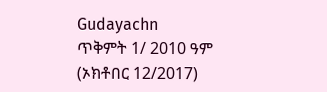Gudayachn
ጥቅምት 1/ 2010 ዓም (ኦክቶበር 12/2017)